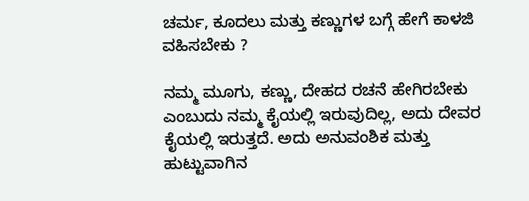ಚರ್ಮ, ಕೂದಲು ಮತ್ತು ಕಣ್ಣುಗಳ ಬಗ್ಗೆ ಹೇಗೆ ಕಾಳಜಿ ವಹಿಸಬೇಕು ?

ನಮ್ಮ ಮೂಗು, ಕಣ್ಣು, ದೇಹದ ರಚನೆ ಹೇಗಿರಬೇಕು ಎಂಬುದು ನಮ್ಮ ಕೈಯಲ್ಲಿ ಇರುವುದಿಲ್ಲ, ಅದು ದೇವರ ಕೈಯಲ್ಲಿ ಇರುತ್ತದೆ. ಅದು ಅನುವಂಶಿಕ ಮತ್ತು ಹುಟ್ಟುವಾಗಿನ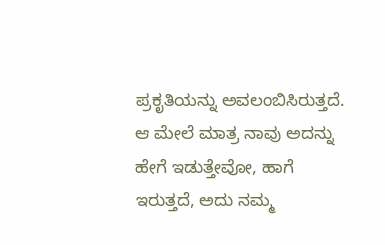ಪ್ರಕೃತಿಯನ್ನು ಅವಲಂಬಿಸಿರುತ್ತದೆ. ಆ ಮೇಲೆ ಮಾತ್ರ ನಾವು ಅದನ್ನು ಹೇಗೆ ಇಡುತ್ತೇವೋ, ಹಾಗೆ ಇರುತ್ತದೆ, ಅದು ನಮ್ಮ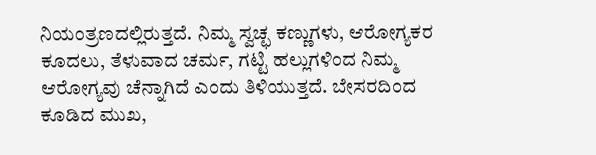ನಿಯಂತ್ರಣದಲ್ಲಿರುತ್ತದೆ. ನಿಮ್ಮ ಸ್ವಚ್ಛ ಕಣ್ಣುಗಳು, ಆರೋಗ್ಯಕರ ಕೂದಲು, ತೆಳುವಾದ ಚರ್ಮ, ಗಟ್ಟಿ ಹಲ್ಲುಗಳಿಂದ ನಿಮ್ಮ ಆರೋಗ್ಯವು ಚೆನ್ನಾಗಿದೆ ಎಂದು ತಿಳಿಯುತ್ತದೆ. ಬೇಸರದಿಂದ ಕೂಡಿದ ಮುಖ,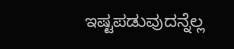ಇಷ್ಟಪಡುವುದನ್ನೆಲ್ಲ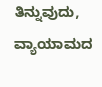ತಿನ್ನುವುದು, ವ್ಯಾಯಾಮದ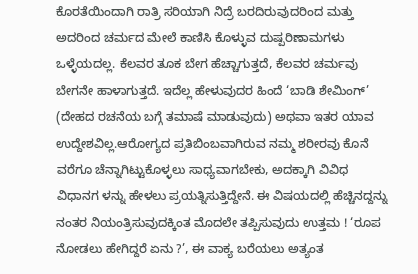ಕೊರತೆಯಿಂದಾಗಿ ರಾತ್ರಿ ಸರಿಯಾಗಿ ನಿದ್ರೆ ಬರದಿರುವುದರಿಂದ ಮತ್ತು ಅದರಿಂದ ಚರ್ಮದ ಮೇಲೆ ಕಾಣಿಸಿ ಕೊಳ್ಳುವ ದುಷ್ಪರಿಣಾಮಗಳು ಒಳ್ಳೆಯದಲ್ಲ. ಕೆಲವರ ತೂಕ ಬೇಗ ಹೆಚ್ಚಾಗುತ್ತದೆ, ಕೆಲವರ ಚರ್ಮವು ಬೇಗನೇ ಹಾಳಾಗುತ್ತದೆ. ಇದೆಲ್ಲ ಹೇಳುವುದರ ಹಿಂದೆ ‘ಬಾಡಿ ಶೇಮಿಂಗ್’ (ದೇಹದ ರಚನೆಯ ಬಗ್ಗೆ ತಮಾಷೆ ಮಾಡುವುದು) ಅಥವಾ ಇತರ ಯಾವ ಉದ್ದೇಶವಿಲ್ಲ.ಆರೋಗ್ಯದ ಪ್ರತಿಬಿಂಬವಾಗಿರುವ ನಮ್ಮ ಶರೀರವು ಕೊನೆ ವರೆಗೂ ಚೆನ್ನಾಗಿಟ್ಟುಕೊಳ್ಳಲು ಸಾಧ್ಯವಾಗಬೇಕು, ಅದಕ್ಕಾಗಿ ವಿವಿಧ ವಿಧಾನಗ ಳನ್ನು ಹೇಳಲು ಪ್ರಯತ್ನಿಸುತ್ತಿದ್ದೇನೆ. ಈ ವಿಷಯದಲ್ಲಿ ಹೆಚ್ಚಿನದ್ದನ್ನು ನಂತರ ನಿಯಂತ್ರಿಸುವುದಕ್ಕಿಂತ ಮೊದಲೇ ತಪ್ಪಿಸುವುದು ಉತ್ತಮ ! ‘ರೂಪ ನೋಡಲು ಹೇಗಿದ್ದರೆ ಏನು ?’, ಈ ವಾಕ್ಯ ಬರೆಯಲು ಅತ್ಯಂತ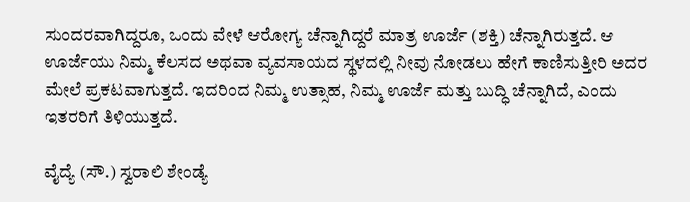ಸುಂದರವಾಗಿದ್ದರೂ, ಒಂದು ವೇಳೆ ಆರೋಗ್ಯ ಚೆನ್ನಾಗಿದ್ದರೆ ಮಾತ್ರ ಊರ್ಜೆ (ಶಕ್ತಿ) ಚೆನ್ನಾಗಿರುತ್ತದೆ. ಆ ಊರ್ಜೆಯು ನಿಮ್ಮ ಕೆಲಸದ ಅಥವಾ ವ್ಯವಸಾಯದ ಸ್ಥಳದಲ್ಲಿ ನೀವು ನೋಡಲು ಹೇಗೆ ಕಾಣಿಸುತ್ತೀರಿ ಅದರ ಮೇಲೆ ಪ್ರಕಟವಾಗುತ್ತದೆ. ಇದರಿಂದ ನಿಮ್ಮ ಉತ್ಸಾಹ, ನಿಮ್ಮ ಊರ್ಜೆ ಮತ್ತು ಬುದ್ಧಿ ಚೆನ್ನಾಗಿದೆ, ಎಂದು ಇತರರಿಗೆ ತಿಳಿಯುತ್ತದೆ.

ವೈದ್ಯೆ (ಸೌ.) ಸ್ವರಾಲಿ ಶೇಂಡ್ಯೆ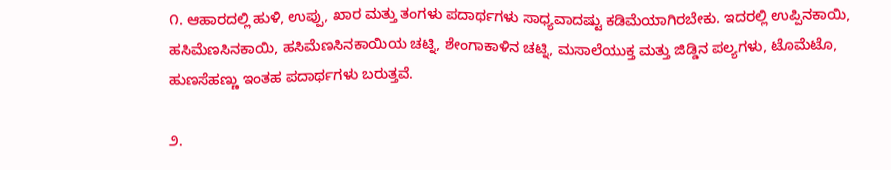೧. ಆಹಾರದಲ್ಲಿ ಹುಳಿ, ಉಪ್ಪು, ಖಾರ ಮತ್ತು ತಂಗಳು ಪದಾರ್ಥಗಳು ಸಾಧ್ಯವಾದಷ್ಟು ಕಡಿಮೆಯಾಗಿರಬೇಕು. ಇದರಲ್ಲಿ ಉಪ್ಪಿನಕಾಯಿ, ಹಸಿಮೆಣಸಿನಕಾಯಿ, ಹಸಿಮೆಣಸಿನಕಾಯಿಯ ಚಟ್ನಿ, ಶೇಂಗಾಕಾಳಿನ ಚಟ್ನಿ, ಮಸಾಲೆಯುಕ್ತ ಮತ್ತು ಜಿಡ್ಡಿನ ಪಲ್ಯಗಳು, ಟೊಮೆಟೊ, ಹುಣಸೆಹಣ್ಣು ಇಂತಹ ಪದಾರ್ಥಗಳು ಬರುತ್ತವೆ.

೨.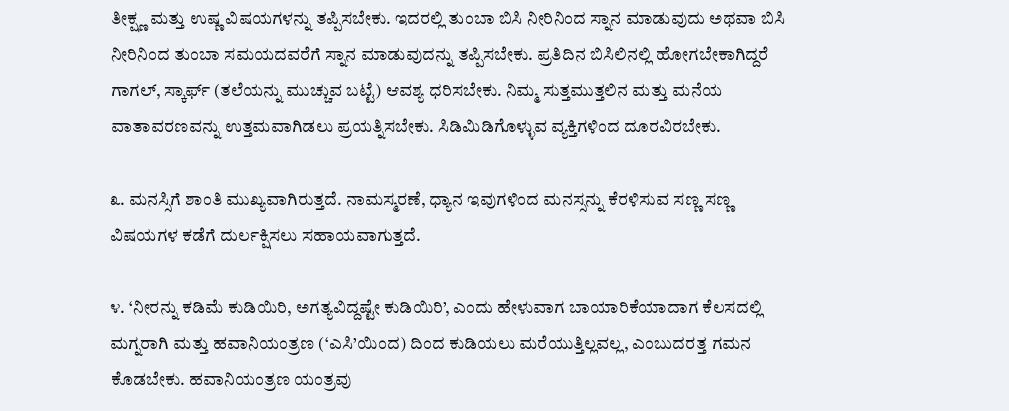ತೀಕ್ಷ್ಣ ಮತ್ತು ಉಷ್ಣ ವಿಷಯಗಳನ್ನು ತಪ್ಪಿಸಬೇಕು. ಇದರಲ್ಲಿ ತುಂಬಾ ಬಿಸಿ ನೀರಿನಿಂದ ಸ್ನಾನ ಮಾಡುವುದು ಅಥವಾ ಬಿಸಿ ನೀರಿನಿಂದ ತುಂಬಾ ಸಮಯದವರೆಗೆ ಸ್ನಾನ ಮಾಡುವುದನ್ನು ತಪ್ಪಿಸಬೇಕು. ಪ್ರತಿದಿನ ಬಿಸಿಲಿನಲ್ಲಿ ಹೋಗಬೇಕಾಗಿದ್ದರೆ ಗಾಗಲ್, ಸ್ಕಾರ್ಫ್ (ತಲೆಯನ್ನು ಮುಚ್ಚುವ ಬಟ್ಟೆ) ಆವಶ್ಯ ಧರಿಸಬೇಕು. ನಿಮ್ಮ ಸುತ್ತಮುತ್ತಲಿನ ಮತ್ತು ಮನೆಯ ವಾತಾವರಣವನ್ನು ಉತ್ತಮವಾಗಿಡಲು ಪ್ರಯತ್ನಿಸಬೇಕು. ಸಿಡಿಮಿಡಿಗೊಳ್ಳುವ ವ್ಯಕ್ತಿಗಳಿಂದ ದೂರವಿರಬೇಕು.

೩. ಮನಸ್ಸಿಗೆ ಶಾಂತಿ ಮುಖ್ಯವಾಗಿರುತ್ತದೆ. ನಾಮಸ್ಮರಣೆ, ಧ್ಯಾನ ಇವುಗಳಿಂದ ಮನಸ್ಸನ್ನು ಕೆರಳಿಸುವ ಸಣ್ಣ ಸಣ್ಣ ವಿಷಯಗಳ ಕಡೆಗೆ ದುರ್ಲಕ್ಷಿಸಲು ಸಹಾಯವಾಗುತ್ತದೆ.

೪. ‘ನೀರನ್ನು ಕಡಿಮೆ ಕುಡಿಯಿರಿ, ಅಗತ್ಯವಿದ್ದಷ್ಟೇ ಕುಡಿಯಿರಿ’, ಎಂದು ಹೇಳುವಾಗ ಬಾಯಾರಿಕೆಯಾದಾಗ ಕೆಲಸದಲ್ಲಿ ಮಗ್ನರಾಗಿ ಮತ್ತು ಹವಾನಿಯಂತ್ರಣ (‘ಎಸಿ’ಯಿಂದ) ದಿಂದ ಕುಡಿಯಲು ಮರೆಯುತ್ತಿಲ್ಲವಲ್ಲ, ಎಂಬುದರತ್ತ ಗಮನ ಕೊಡಬೇಕು. ಹವಾನಿಯಂತ್ರಣ ಯಂತ್ರವು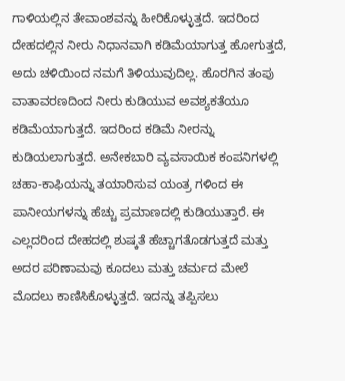ಗಾಳಿಯಲ್ಲಿನ ತೇವಾಂಶವನ್ನು ಹೀರಿಕೊಳ್ಳುತ್ತದೆ. ಇದರಿಂದ ದೇಹದಲ್ಲಿನ ನೀರು ನಿಧಾನವಾಗಿ ಕಡಿಮೆಯಾಗುತ್ತ ಹೋಗುತ್ತದೆ, ಅದು ಚಳಿಯಿಂದ ನಮಗೆ ತಿಳಿಯುವುದಿಲ್ಲ. ಹೊರಗಿನ ತಂಪು ವಾತಾವರಣದಿಂದ ನೀರು ಕುಡಿಯುವ ಅವಶ್ಯಕತೆಯೂ ಕಡಿಮೆಯಾಗುತ್ತದೆ. ಇದರಿಂದ ಕಡಿಮೆ ನೀರನ್ನು ಕುಡಿಯಲಾಗುತ್ತದೆ. ಅನೇಕಬಾರಿ ವ್ಯವಸಾಯಿಕ ಕಂಪನಿಗಳಲ್ಲಿ ಚಹಾ-ಕಾಫಿಯನ್ನು ತಯಾರಿಸುವ ಯಂತ್ರ ಗಳಿಂದ ಈ ಪಾನೀಯಗಳನ್ನು ಹೆಚ್ಚು ಪ್ರಮಾಣದಲ್ಲಿ ಕುಡಿಯುತ್ತಾರೆ. ಈ ಎಲ್ಲದರಿಂದ ದೇಹದಲ್ಲಿ ಶುಷ್ಕತೆ ಹೆಚ್ಚಾಗತೊಡಗುತ್ತದೆ ಮತ್ತು ಅದರ ಪರಿಣಾಮವು ಕೂದಲು ಮತ್ತು ಚರ್ಮದ ಮೇಲೆ ಮೊದಲು ಕಾಣಿಸಿಕೊಳ್ಳುತ್ತದೆ. ಇದನ್ನು ತಪ್ಪಿಸಲು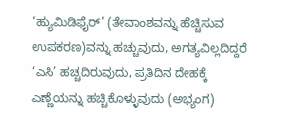‘ಹ್ಯುಮಿಡಿಫೈರ್’ (ತೇವಾಂಶವನ್ನು ಹೆಚ್ಚಿಸುವ ಉಪಕರಣ)ವನ್ನು ಹಚ್ಚುವುದು, ಅಗತ್ಯವಿಲ್ಲದಿದ್ದರೆ ‘ಎಸಿ’ ಹಚ್ಚದಿರುವುದು, ಪ್ರತಿದಿನ ದೇಹಕ್ಕೆ ಎಣ್ಣೆಯನ್ನು ಹಚ್ಚಿಕೊಳ್ಳುವುದು (ಅಭ್ಯಂಗ)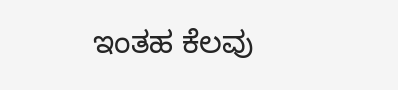ಇಂತಹ ಕೆಲವು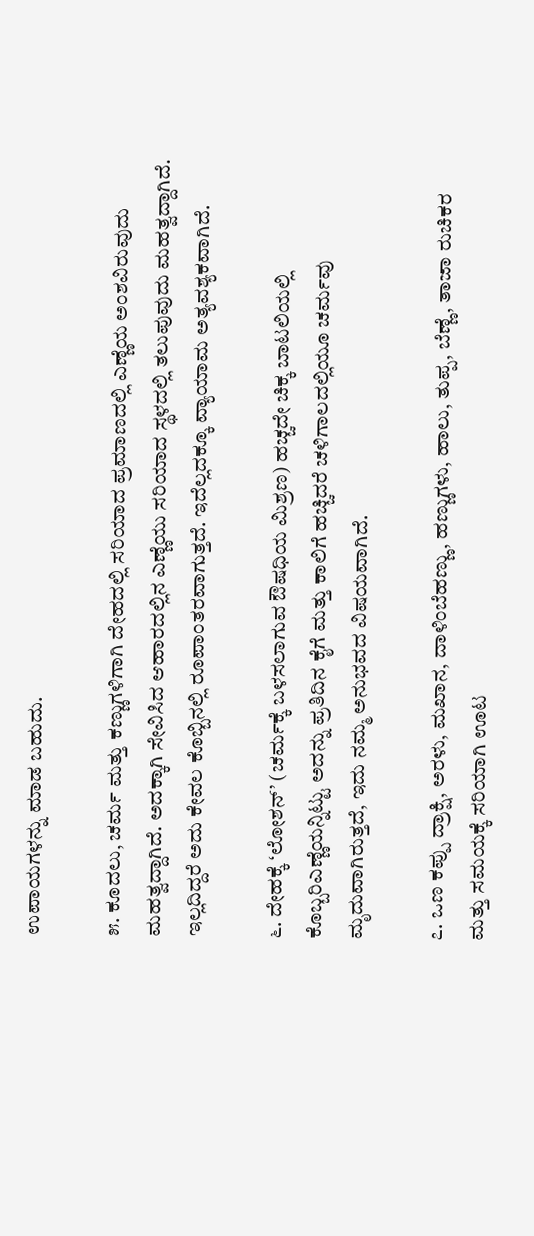ಉಪಾಯಗಳನ್ನು ಮಾಡ ಬಹುದು.

೫. ಕೂದಲು, ಚರ್ಮ ಮತ್ತು ಕಣ್ಣುಗಳಿಗಾಗಿ ದೇಹದಲ್ಲಿ ಸರಿಯಾದ ಪ್ರಮಾಣದಲ್ಲಿ ಎಣ್ಣೆಯ ಅಂಶವಿರುವುದು ಮಹತ್ವದ್ದಾಗಿದೆ. ಅದಕ್ಕಾಗಿ ಸೇವಿಸಿದ ಆಹಾರದಲ್ಲಿನ ಎಣ್ಣೆಯು ಸರಿಯಾದ ಸ್ಥಳದಲ್ಲಿ ತಲುಪುವುದು ಮಹತ್ವದ್ದಾಗಿದೆ. ಇಲ್ಲದಿದ್ದರೆ ಅದು ಕೇವಲ ಕೊಬ್ಬಿನಲ್ಲಿ ರೂಪಾಂತರವಾಗುತ್ತದೆ. ಇದೆಲ್ಲದಕ್ಕೂ ವ್ಯಾಯಾಮ ಅತ್ಯವಶ್ಯಕವಾಗಿದೆ.

೬. ದೇಹಕ್ಕೆ ‘ಲೋಶನ್’ (ಚರ್ಮಕ್ಕೆ ಬಳಸಲಾಗುವ ಔಷಧಿಯ ಮಿಶ್ರಣ) ಹಚ್ಚದೇ ಚಿಕ್ಕ ಬಾಟಲಿಯಲ್ಲಿ ಕೊಬ್ಬರಿಎಣ್ಣೆಯನ್ನಿಟ್ಟು ಅದನ್ನು ಪ್ರತಿದಿನ ಕೈಗೆ ಮತ್ತು ಕಾಲಿಗೆ ಹಚ್ಚಿದರೆ ಚಳಿಗಾಲದಲ್ಲಿಯೂ ಚರ್ಮವು ಮೃದುವಾಗಿರುತ್ತದೆ, ಇದು ನಮ್ಮ ಅನುಭವದ ವಿಷಯವಾಗಿದೆ.

೭. ಒಣ ಕಪ್ಪು ದ್ರಾಕ್ಷಿ, ಅರಳು, ಮಖಾನ, ದಾಳಿಂಬೆಹಣ್ಣು, ಹಣ್ಣುಗಳು, ಹಾಲು, ತುಪ್ಪ, ಬೆಣ್ಣೆ, ತಾಜಾ ರುಚಿಕರ ಮತ್ತು ಸಮಯಕ್ಕೆ ಸರಿಯಾಗಿ ಊಟ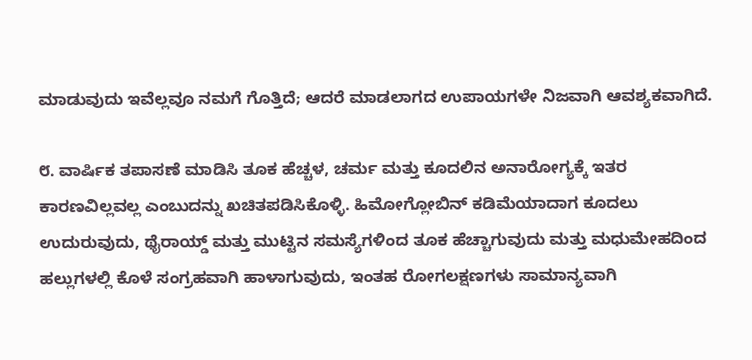ಮಾಡುವುದು ಇವೆಲ್ಲವೂ ನಮಗೆ ಗೊತ್ತಿದೆ; ಆದರೆ ಮಾಡಲಾಗದ ಉಪಾಯಗಳೇ ನಿಜವಾಗಿ ಆವಶ್ಯಕವಾಗಿದೆ.

೮. ವಾರ್ಷಿಕ ತಪಾಸಣೆ ಮಾಡಿಸಿ ತೂಕ ಹೆಚ್ಚಳ, ಚರ್ಮ ಮತ್ತು ಕೂದಲಿನ ಅನಾರೋಗ್ಯಕ್ಕೆ ಇತರ ಕಾರಣವಿಲ್ಲವಲ್ಲ ಎಂಬುದನ್ನು ಖಚಿತಪಡಿಸಿಕೊಳ್ಳಿ. ಹಿಮೋಗ್ಲೋಬಿನ್‌ ಕಡಿಮೆಯಾದಾಗ ಕೂದಲು ಉದುರುವುದು, ಥೈರಾಯ್ಡ್ ಮತ್ತು ಮುಟ್ಟಿನ ಸಮಸ್ಯೆಗಳಿಂದ ತೂಕ ಹೆಚ್ಚಾಗುವುದು ಮತ್ತು ಮಧುಮೇಹದಿಂದ ಹಲ್ಲುಗಳಲ್ಲಿ ಕೊಳೆ ಸಂಗ್ರಹವಾಗಿ ಹಾಳಾಗುವುದು, ಇಂತಹ ರೋಗಲಕ್ಷಣಗಳು ಸಾಮಾನ್ಯವಾಗಿ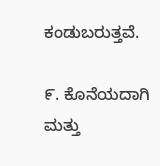ಕಂಡುಬರುತ್ತವೆ.

೯. ಕೊನೆಯದಾಗಿ ಮತ್ತು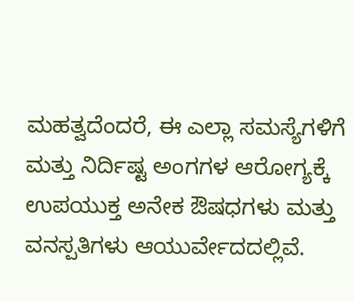ಮಹತ್ವದೆಂದರೆ, ಈ ಎಲ್ಲಾ ಸಮಸ್ಯೆಗಳಿಗೆ ಮತ್ತು ನಿರ್ದಿಷ್ಟ ಅಂಗಗಳ ಆರೋಗ್ಯಕ್ಕೆ ಉಪಯುಕ್ತ ಅನೇಕ ಔಷಧಗಳು ಮತ್ತು ವನಸ್ಪತಿಗಳು ಆಯುರ್ವೇದದಲ್ಲಿವೆ.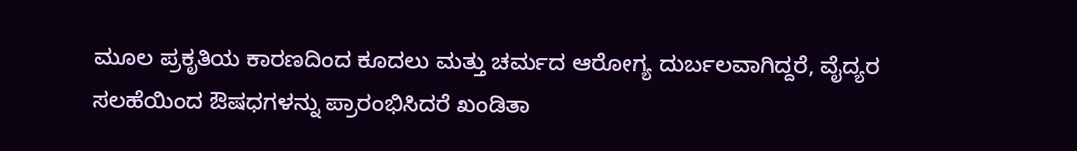ಮೂಲ ಪ್ರಕೃತಿಯ ಕಾರಣದಿಂದ ಕೂದಲು ಮತ್ತು ಚರ್ಮದ ಆರೋಗ್ಯ ದುರ್ಬಲವಾಗಿದ್ದರೆ, ವೈದ್ಯರ ಸಲಹೆಯಿಂದ ಔಷಧಗಳನ್ನು ಪ್ರಾರಂಭಿಸಿದರೆ ಖಂಡಿತಾ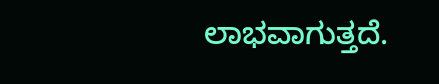ಲಾಭವಾಗುತ್ತದೆ.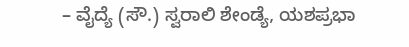– ವೈದ್ಯೆ (ಸೌ.) ಸ್ವರಾಲಿ ಶೇಂಡ್ಯೆ, ಯಶಪ್ರಭಾ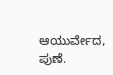ಆಯುರ್ವೇದ, ಪುಣೆ.